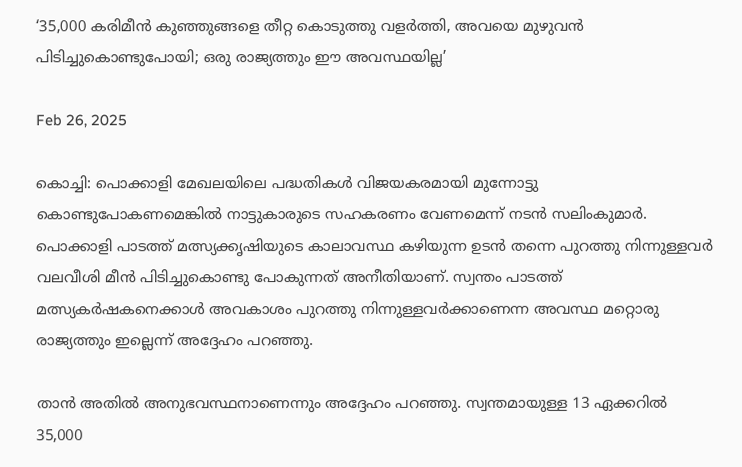‘35,000 കരിമീന്‍ കുഞ്ഞുങ്ങളെ തീറ്റ കൊടുത്തു വളര്‍ത്തി, അവയെ മുഴുവന്‍ പിടിച്ചുകൊണ്ടുപോയി; ഒരു രാജ്യത്തും ഈ അവസ്ഥയില്ല’

Feb 26, 2025

കൊച്ചി: പൊക്കാളി മേഖലയിലെ പദ്ധതികൾ വിജയകരമായി മുന്നോട്ടു കൊണ്ടുപോകണമെങ്കിൽ നാട്ടുകാരുടെ സഹകരണം വേണമെന്ന് നടൻ സലിംകുമാർ. പൊക്കാളി പാടത്ത് മത്സ്യക്കൃഷിയുടെ കാലാവസ്ഥ കഴിയുന്ന ഉടൻ തന്നെ പുറത്തു നിന്നുള്ളവര്‍ വലവീശി മീന്‍ പിടിച്ചുകൊണ്ടു പോകുന്നത് അനീതിയാണ്. സ്വന്തം പാടത്ത് മത്സ്യകർഷകനെക്കാൾ അവകാശം പുറത്തു നിന്നുള്ളവർക്കാണെന്ന അവസ്ഥ മറ്റൊരു രാജ്യത്തും ഇല്ലെന്ന് അദ്ദേഹം പറഞ്ഞു.

താന്‍ അതില്‍ അനുഭവസ്ഥനാണെന്നും അദ്ദേഹം പറഞ്ഞു. സ്വന്തമായുള്ള 13 ഏക്കറില്‍ 35,000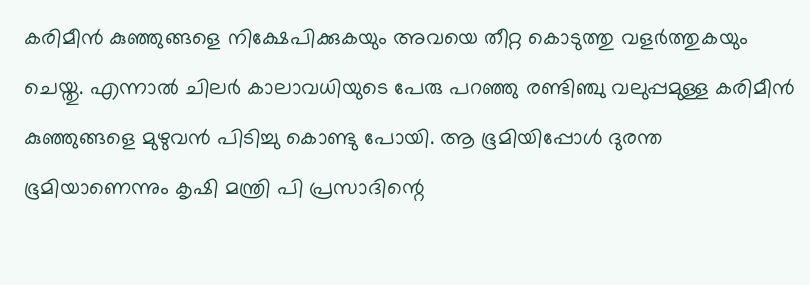കരിമീന്‍ കുഞ്ഞുങ്ങളെ നിക്ഷേപിക്കുകയും അവയെ തീറ്റ കൊടുത്തു വളര്‍ത്തുകയും ചെയ്തു. എന്നാല്‍ ചിലര്‍ കാലാവധിയുടെ പേരു പറഞ്ഞു രണ്ടിഞ്ചു വലുപ്പമുള്ള കരിമീൻ കുഞ്ഞുങ്ങളെ മുഴുവൻ പിടിച്ചു കൊണ്ടു പോയി. ആ ഭൂമിയിപ്പോള്‍ ദുരന്ത ഭൂമിയാണെന്നും കൃഷി മന്ത്രി പി പ്രസാദിന്റെ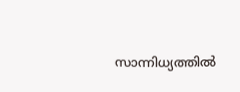സാന്നിധ്യത്തിൽ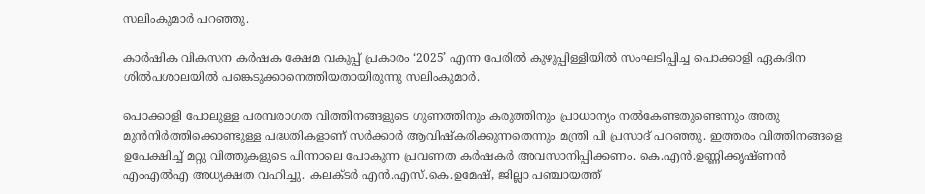സലിംകുമാർ പറഞ്ഞു.

കാർഷിക വികസന കർഷക ക്ഷേമ വകുപ്പ് പ്രകാരം ‘2025’ എന്ന പേരിൽ കുഴുപ്പിള്ളിയിൽ സംഘടിപ്പിച്ച പൊക്കാളി ഏകദിന ശിൽപശാലയിൽ പങ്കെടുക്കാനെത്തിയതായിരുന്നു സലിംകുമാർ.

പൊക്കാളി പോലുള്ള പരമ്പരാഗത വിത്തിനങ്ങളുടെ ഗുണത്തിനും കരുത്തിനും പ്രാധാന്യം നൽകേണ്ടതുണ്ടെന്നും അതു മുൻനിർത്തിക്കൊണ്ടുള്ള പദ്ധതികളാണ് സർക്കാർ ആവിഷ്കരിക്കുന്നതെന്നും മന്ത്രി പി പ്രസാദ് പറഞ്ഞു. ഇത്തരം വിത്തിനങ്ങളെ ഉപേക്ഷിച്ച് മറ്റു വിത്തുകളുടെ പിന്നാലെ പോകുന്ന പ്രവണത കർഷകർ അവസാനിപ്പിക്കണം. കെ.എൻ.ഉണ്ണിക്കൃഷ്ണൻ എംഎൽഎ അധ്യക്ഷത വഹിച്ചു. കലക്ടർ എൻ.എസ്.കെ.ഉമേഷ്, ജില്ലാ പഞ്ചായത്ത്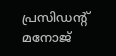പ്രസിഡന്റ് മനോജ്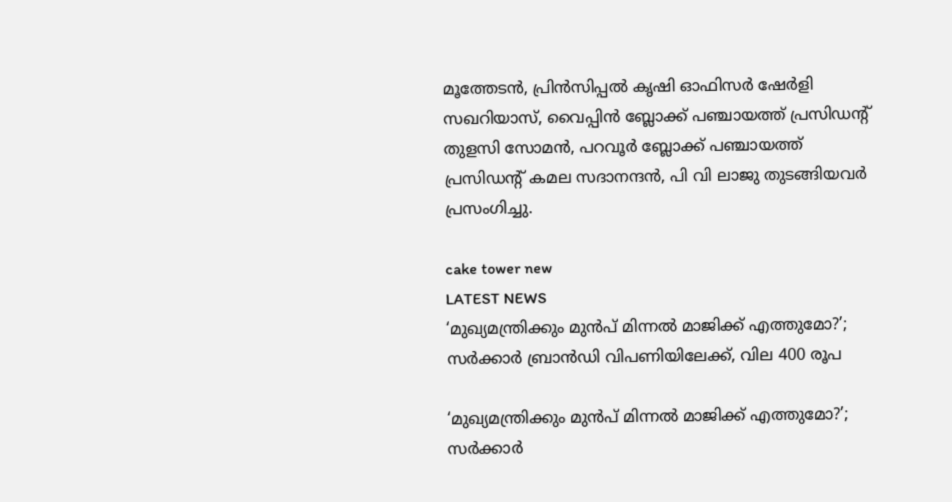മൂത്തേടൻ, പ്രിൻസിപ്പൽ കൃഷി ഓഫിസർ ഷേർളി സഖറിയാസ്, വൈപ്പിൻ ബ്ലോക്ക് പഞ്ചായത്ത് പ്രസിഡന്റ് തുളസി സോമൻ, പറവൂർ ബ്ലോക്ക് പഞ്ചായത്ത് പ്രസിഡന്റ് കമല സദാനന്ദൻ, പി വി ലാജു തുടങ്ങിയവർ പ്രസംഗിച്ചു.

cake tower new
LATEST NEWS
‘മുഖ്യമന്ത്രിക്കും മുന്‍പ് മിന്നല്‍ മാജിക്ക് എത്തുമോ?’; സര്‍ക്കാര്‍ ബ്രാന്‍ഡി വിപണിയിലേക്ക്, വില 400 രൂപ

‘മുഖ്യമന്ത്രിക്കും മുന്‍പ് മിന്നല്‍ മാജിക്ക് എത്തുമോ?’; സര്‍ക്കാര്‍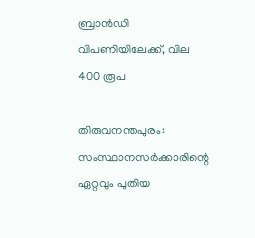ബ്രാന്‍ഡി വിപണിയിലേക്ക്, വില 400 രൂപ

തിരുവനന്തപുരം: സംസ്ഥാനസര്‍ക്കാരിന്റെ ഏറ്റവും പുതിയ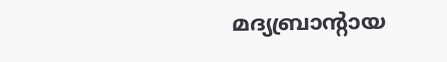മദ്യബ്രാന്റായ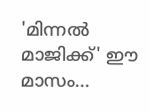'മിന്നല്‍ മാജിക്ക്' ഈ മാസം...